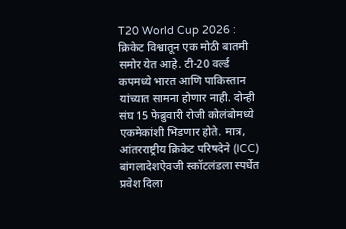T20 World Cup 2026 : क्रिकेट विश्वातून एक मोठी बातमी समोर येत आहे. टी-20 वर्ल्ड कपमध्ये भारत आणि पाकिस्तान यांच्यात सामना होणार नाही. दोन्ही संघ 15 फेब्रुवारी रोजी कोलंबोमध्ये एकमेकांशी भिडणार होते. मात्र, आंतरराष्ट्रीय क्रिकेट परिषदेने (ICC) बांगलादेशऐवजी स्कॉटलंडला स्पर्धेत प्रवेश दिला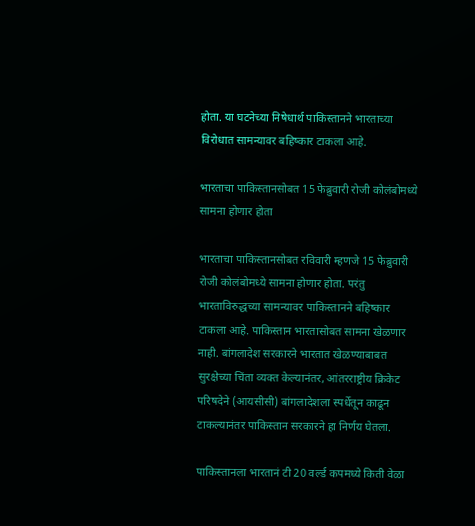होता. या घटनेच्या निषेधार्थ पाकिस्तानने भारताच्या विरोधात सामन्यावर बहिष्कार टाकला आहे.

भारताचा पाकिस्तानसोबत 15 फेब्रुवारी रोजी कोलंबोमध्ये सामना होणार होता

भारताचा पाकिस्तानसोबत रविवारी म्हणजे 15 फेब्रुवारी रोजी कोलंबोमध्ये सामना होणार होता. परंतु भारताविरुद्धच्या सामन्यावर पाकिस्तानने बहिष्कार टाकला आहे. पाकिस्तान भारतासोबत सामना खेळणार नाही. बांगलादेश सरकारने भारतात खेळण्याबाबत सुरक्षेच्या चिंता व्यक्त केल्यानंतर, आंतरराष्ट्रीय क्रिकेट परिषदेने (आयसीसी) बांगलादेशला स्पर्धेतून काढून टाकल्यानंतर पाकिस्तान सरकारने हा निर्णय घेतला.

पाकिस्तानला भारतानं टी 20 वर्ल्ड कपमध्ये किती वेळा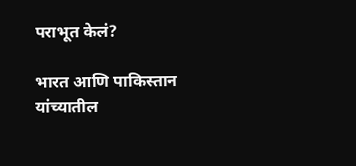पराभूत केलं?

भारत आणि पाकिस्तान यांच्यातील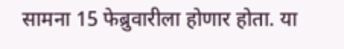सामना 15 फेब्रुवारीला होणार होता. या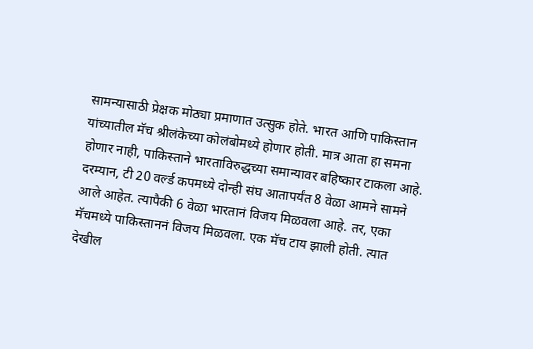सामन्यासाठी प्रेक्षक मोठ्या प्रमाणात उत्सुक होते. भारत आणि पाकिस्तान यांच्यातील मॅच श्रीलंकेच्या कोलंबोमध्ये होणार होती. मात्र आता हा समना होणार नाही, पाकिस्ताने भारताविरुद्धच्या समान्यावर बहिष्कार टाकला आहे. दरम्यान, टी 20 वर्ल्ड कपमध्ये दोन्ही संघ आतापर्यंत 8 वेळा आमने सामने आले आहेत. त्यापैकी 6 वेळा भारतानं विजय मिळवला आहे. तर, एका मॅचमध्ये पाकिस्ताननं विजय मिळवला. एक मॅच टाय झाली होती. त्यात देखील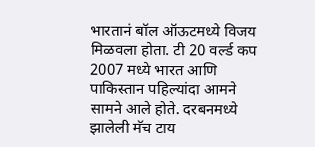भारतानं बॉल ऑऊटमध्ये विजय मिळवला होता. टी 20 वर्ल्ड कप 2007 मध्ये भारत आणि पाकिस्तान पहिल्यांदा आमने सामने आले होते. दरबनमध्ये झालेली मॅच टाय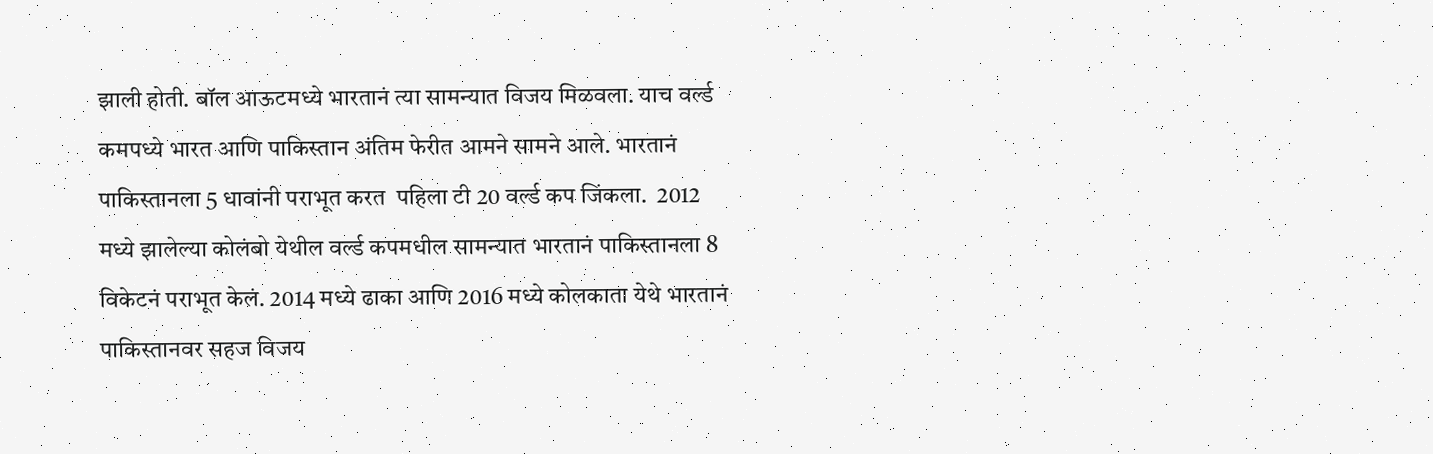झाली होती. बॉल आऊटमध्ये भारतानं त्या सामन्यात विजय मिळवला. याच वर्ल्ड कमपध्ये भारत आणि पाकिस्तान अंतिम फेरीत आमने सामने आले. भारतानं पाकिस्तानला 5 धावांनी पराभूत करत  पहिला टी 20 वर्ल्ड कप जिंकला.  2012 मध्ये झालेल्या कोलंबो येथील वर्ल्ड कपमधील सामन्यात भारतानं पाकिस्तानला 8 विकेटनं पराभूत केलं. 2014 मध्ये ढाका आणि 2016 मध्ये कोलकाता येथे भारतानं पाकिस्तानवर सहज विजय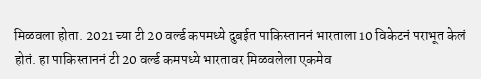मिळवला होता. 2021 च्या टी 20 वर्ल्ड कपमध्ये दुबईत पाकिस्ताननं भारताला 10 विकेटनं पराभूत केलं होतं. हा पाकिस्ताननं टी 20 वर्ल्ड कमपध्ये भारतावर मिळवलेला एकमेव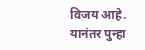विजय आहे. यानंतर पुन्हा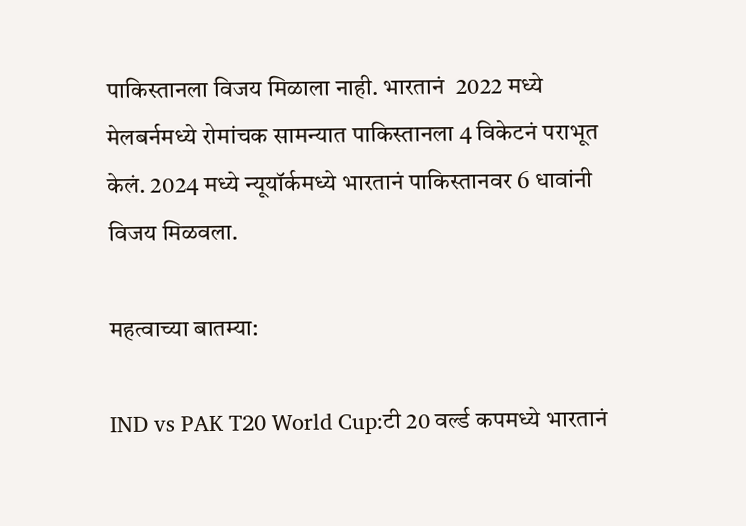पाकिस्तानला विजय मिळाला नाही. भारतानं  2022 मध्ये मेलबर्नमध्ये रोमांचक सामन्यात पाकिस्तानला 4 विकेटनं पराभूत केलं. 2024 मध्ये न्यूयॉर्कमध्ये भारतानं पाकिस्तानवर 6 धावांनी विजय मिळवला.

महत्वाच्या बातम्या:

IND vs PAK T20 World Cup:टी 20 वर्ल्ड कपमध्ये भारतानं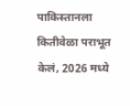पाकिस्तानला कितीवेळा पराभूत केलं, 2026 मध्ये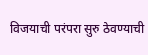विजयाची परंपरा सुरु ठेवण्याची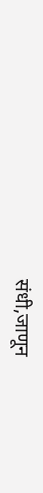संधी,जाणून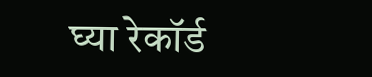घ्या रेकॉर्ड